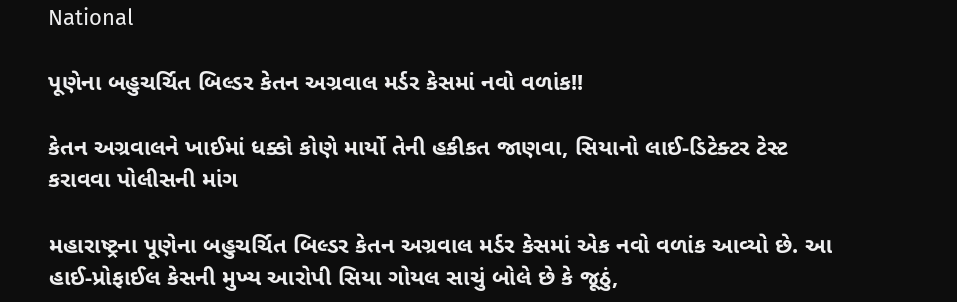National

પૂણેના બહુચર્ચિત બિલ્ડર કેતન અગ્રવાલ મર્ડર કેસમાં નવો વળાંક!!

કેતન અગ્રવાલને ખાઈમાં ધક્કો કોણે માર્યો તેની હકીકત જાણવા, સિયાનો લાઈ-ડિટેક્ટર ટેસ્ટ કરાવવા પોલીસની માંગ

મહારાષ્ટ્રના પૂણેના બહુચર્ચિત બિલ્ડર કેતન અગ્રવાલ મર્ડર કેસમાં એક નવો વળાંક આવ્યો છે. આ હાઈ-પ્રોફાઈલ કેસની મુખ્ય આરોપી સિયા ગોયલ સાચું બોલે છે કે જૂઠું,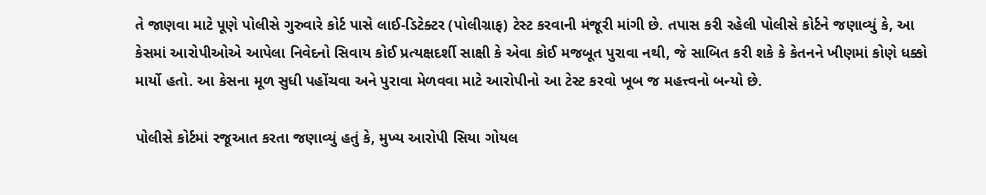તે જાણવા માટે પૂણે પોલીસે ગુરુવારે કોર્ટ પાસે લાઈ-ડિટેક્ટર (પોલીગ્રાફ) ટેસ્ટ કરવાની મંજૂરી માંગી છે. તપાસ કરી રહેલી પોલીસે કોર્ટને જણાવ્યું કે, આ કેસમાં આરોપીઓએ આપેલા નિવેદનો સિવાય કોઈ પ્રત્યક્ષદર્શી સાક્ષી કે એવા કોઈ મજબૂત પુરાવા નથી, જે સાબિત કરી શકે કે કેતનને ખીણમાં કોણે ધક્કો માર્યો હતો. આ કેસના મૂળ સુધી પહોંચવા અને પુરાવા મેળવવા માટે આરોપીનો આ ટેસ્ટ કરવો ખૂબ જ મહત્ત્વનો બન્યો છે.

પોલીસે કોર્ટમાં રજૂઆત કરતા જણાવ્યું હતું કે, મુખ્ય આરોપી સિયા ગોયલ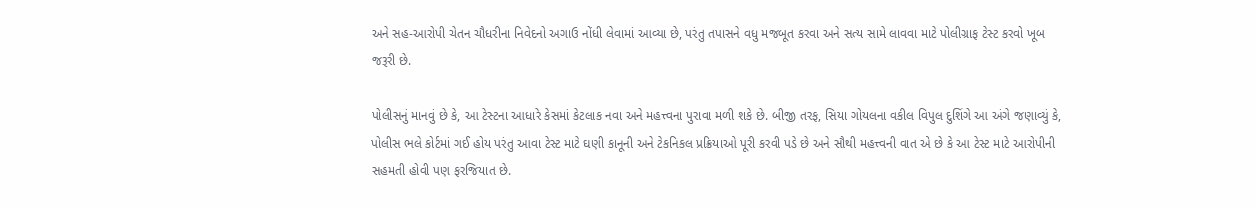અને સહ-આરોપી ચેતન ચૌધરીના નિવેદનો અગાઉ નોંધી લેવામાં આવ્યા છે, પરંતુ તપાસને વધુ મજબૂત કરવા અને સત્ય સામે લાવવા માટે પોલીગ્રાફ ટેસ્ટ કરવો ખૂબ જરૂરી છે.

પોલીસનું માનવું છે કે, આ ટેસ્ટના આધારે કેસમાં કેટલાક નવા અને મહત્ત્વના પુરાવા મળી શકે છે. બીજી તરફ, સિયા ગોયલના વકીલ વિપુલ દુશિંગે આ અંગે જણાવ્યું કે, પોલીસ ભલે કોર્ટમાં ગઈ હોય પરંતુ આવા ટેસ્ટ માટે ઘણી કાનૂની અને ટેકનિકલ પ્રક્રિયાઓ પૂરી કરવી પડે છે અને સૌથી મહત્ત્વની વાત એ છે કે આ ટેસ્ટ માટે આરોપીની સહમતી હોવી પણ ફરજિયાત છે.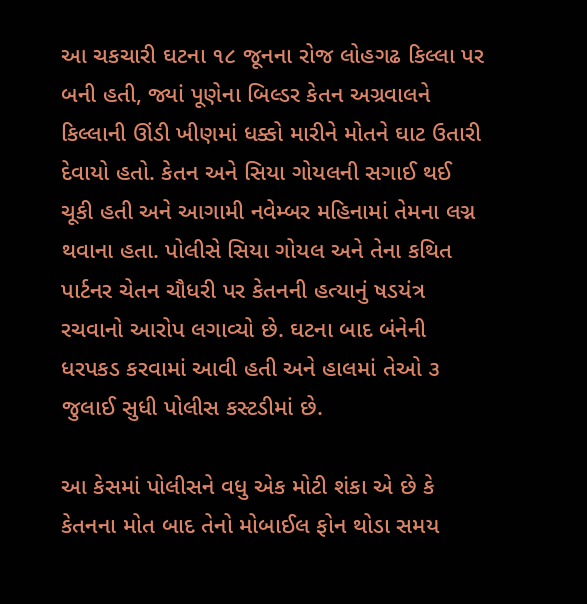આ ચકચારી ઘટના ૧૮ જૂનના રોજ લોહગઢ કિલ્લા પર બની હતી, જ્યાં પૂણેના બિલ્ડર કેતન અગ્રવાલને કિલ્લાની ઊંડી ખીણમાં ધક્કો મારીને મોતને ઘાટ ઉતારી દેવાયો હતો. કેતન અને સિયા ગોયલની સગાઈ થઈ ચૂકી હતી અને આગામી નવેમ્બર મહિનામાં તેમના લગ્ન થવાના હતા. પોલીસે સિયા ગોયલ અને તેના કથિત પાર્ટનર ચેતન ચૌધરી પર કેતનની હત્યાનું ષડયંત્ર રચવાનો આરોપ લગાવ્યો છે. ઘટના બાદ બંનેની ધરપકડ કરવામાં આવી હતી અને હાલમાં તેઓ ૩ જુલાઈ સુધી પોલીસ કસ્ટડીમાં છે.

આ કેસમાં પોલીસને વધુ એક મોટી શંકા એ છે કે કેતનના મોત બાદ તેનો મોબાઈલ ફોન થોડા સમય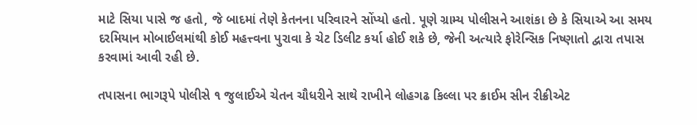માટે સિયા પાસે જ હતો, જે બાદમાં તેણે કેતનના પરિવારને સોંપ્યો હતો. પૂણે ગ્રામ્ય પોલીસને આશંકા છે કે સિયાએ આ સમય દરમિયાન મોબાઈલમાંથી કોઈ મહત્ત્વના પુરાવા કે ચેટ ડિલીટ કર્યા હોઈ શકે છે, જેની અત્યારે ફોરેન્સિક નિષ્ણાતો દ્વારા તપાસ કરવામાં આવી રહી છે.

તપાસના ભાગરૂપે પોલીસે ૧ જુલાઈએ ચેતન ચૌધરીને સાથે રાખીને લોહગઢ કિલ્લા પર ક્રાઈમ સીન રીક્રીએટ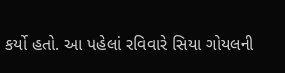કર્યો હતો. આ પહેલાં રવિવારે સિયા ગોયલની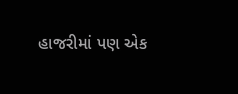હાજરીમાં પણ એક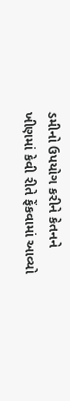ડમીનો ઉપયોગ કરીને કેતનને ખીણમાં કેવી રીતે ફેંકવામાં આવ્યો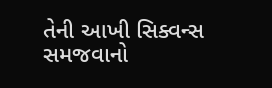તેની આખી સિક્વન્સ સમજવાનો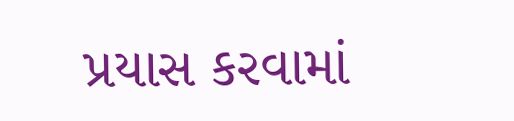પ્રયાસ કરવામાં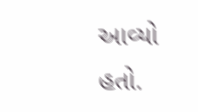આવ્યો હતો.